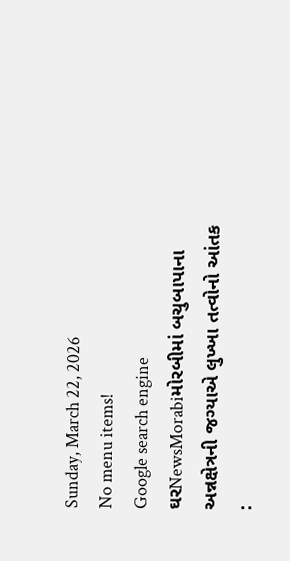Sunday, March 22, 2026
No menu items!
Google search engine
ઘરNewsMorabiમોરબીમાં બચુબાપાના અન્નક્ષેત્રની જગ્યાએ લુખ્ખા તત્વોનો આંતક :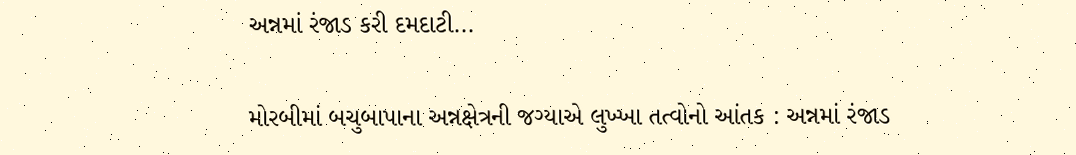અન્નમાં રંજાડ કરી દમદાટી...

મોરબીમાં બચુબાપાના અન્નક્ષેત્રની જગ્યાએ લુખ્ખા તત્વોનો આંતક : અન્નમાં રંજાડ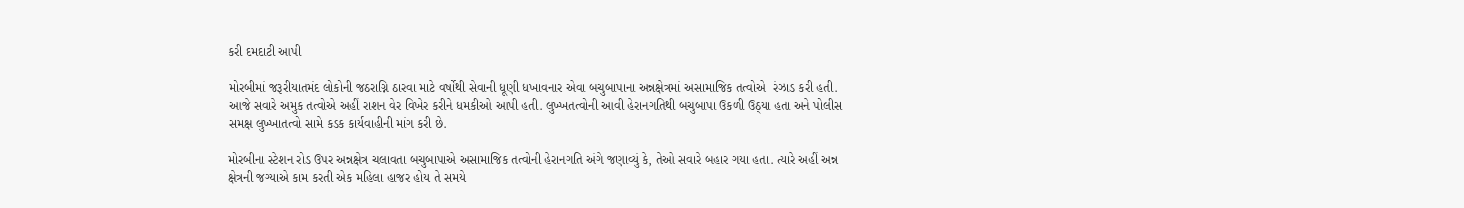કરી દમદાટી આપી

મોરબીમાં જરૂરીયાતમંદ લોકોની જઠરાગ્નિ ઠારવા માટે વર્ષોથી સેવાની ધૂણી ધખાવનાર એવા બચુબાપાના અન્નક્ષેત્રમાં અસામાજિક તત્વોએ  રંઝાડ કરી હતી. આજે સવારે અમુક તત્વોએ અહીં રાશન વેર વિખેર કરીને ધમકીઓ આપી હતી. લુખ્ખતત્વોની આવી હેરાનગતિથી બચુબાપા ઉકળી ઉઠ્યા હતા અને પોલીસ સમક્ષ લુખ્ખાતત્વો સામે કડક કાર્યવાહીની માંગ કરી છે.

મોરબીના સ્ટેશન રોડ ઉપર અન્નક્ષેત્ર ચલાવતા બચુબાપાએ અસામાજિક તત્વોની હેરાનગતિ અંગે જણાવ્યું કે, તેઓ સવારે બહાર ગયા હતા. ત્યારે અહીં અન્ન ક્ષેત્રની જગ્યાએ કામ કરતી એક મહિલા હાજર હોય તે સમયે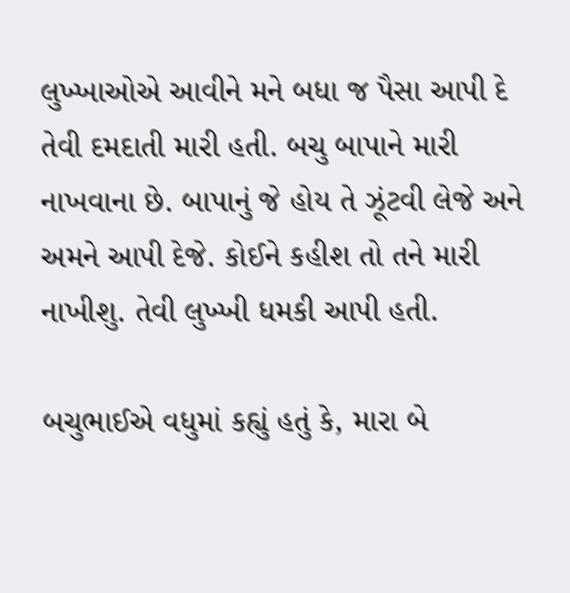લુખ્ખાઓએ આવીને મને બધા જ પૈસા આપી દે તેવી દમદાતી મારી હતી. બચુ બાપાને મારી નાખવાના છે. બાપાનું જે હોય તે ઝૂંટવી લેજે અને અમને આપી દેજે. કોઈને કહીશ તો તને મારી નાખીશુ. તેવી લુખ્ખી ધમકી આપી હતી.

બચુભાઈએ વધુમાં કહ્યું હતું કે, મારા બે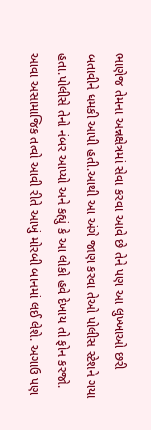ભાણેજ તેમના અન્નક્ષેત્રમાં સેવા કરવા આવે છે તેને પણ આ લુખ્ખાઓ છરી બતાવીને ધમકી આપી હતી.આથી આ અંગે જાણ કરવા તેઓ પોલીસ સ્ટેશને ગયા હતા.પોલીસે તેનો નંબર આપ્યો અને કહ્યું કે આ લોકો હવે દેખાય તો ફોન કરજો. આવા અસામાજિક તત્વો આવી રીતે આખું મોરબી બાનમાં લઈ લેશે. અગાઉ પણ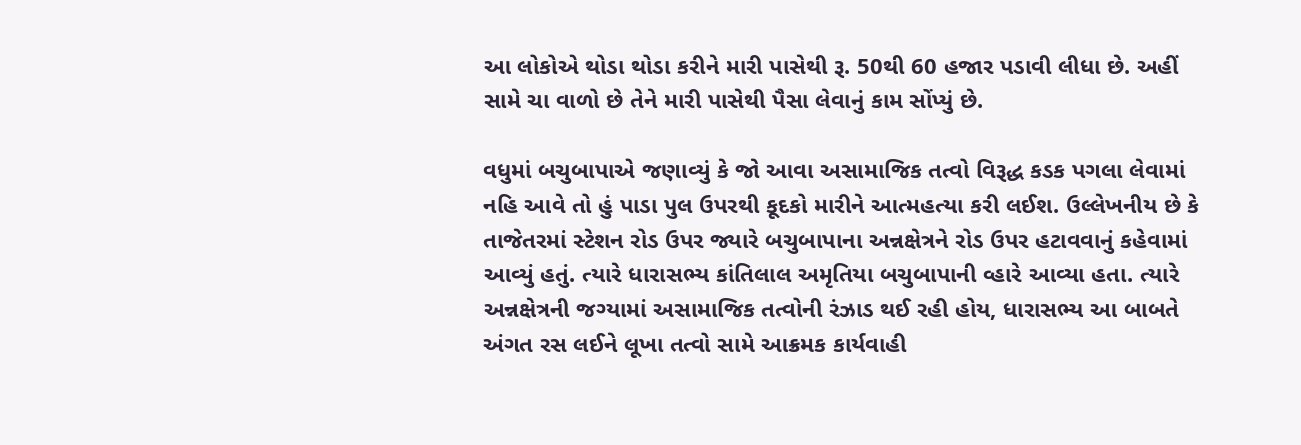આ લોકોએ થોડા થોડા કરીને મારી પાસેથી રૂ. 50થી 60 હજાર પડાવી લીધા છે. અહીં સામે ચા વાળો છે તેને મારી પાસેથી પૈસા લેવાનું કામ સોંપ્યું છે.

વધુમાં બચુબાપાએ જણાવ્યું કે જો આવા અસામાજિક તત્વો વિરૂદ્ધ કડક પગલા લેવામાં નહિ આવે તો હું પાડા પુલ ઉપરથી કૂદકો મારીને આત્મહત્યા કરી લઈશ. ઉલ્લેખનીય છે કે તાજેતરમાં સ્ટેશન રોડ ઉપર જ્યારે બચુબાપાના અન્નક્ષેત્રને રોડ ઉપર હટાવવાનું કહેવામાં આવ્યું હતું. ત્યારે ધારાસભ્ય કાંતિલાલ અમૃતિયા બચુબાપાની વ્હારે આવ્યા હતા. ત્યારે અન્નક્ષેત્રની જગ્યામાં અસામાજિક તત્વોની રંઝાડ થઈ રહી હોય, ધારાસભ્ય આ બાબતે અંગત રસ લઈને લૂખા તત્વો સામે આક્રમક કાર્યવાહી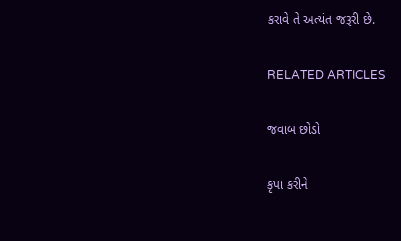કરાવે તે અત્યંત જરૂરી છે.

RELATED ARTICLES

જવાબ છોડો

કૃપા કરીને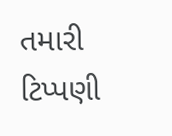તમારી ટિપ્પણી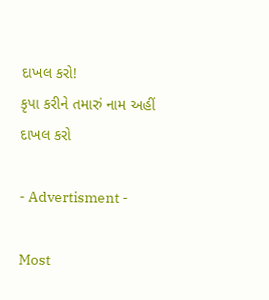દાખલ કરો!
કૃપા કરીને તમારું નામ અહીં દાખલ કરો

- Advertisment -

Most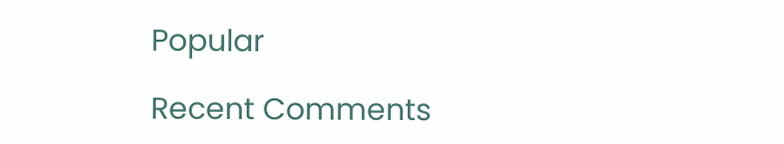Popular

Recent Comments